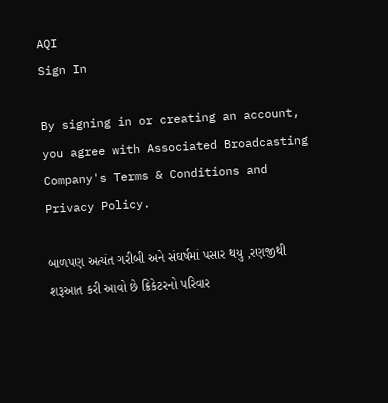AQI
Sign In

By signing in or creating an account, you agree with Associated Broadcasting Company's Terms & Conditions and Privacy Policy.

બાળપણ અત્યંત ગરીબી અને સંઘર્ષમાં પસાર થયુ ,રણજીથી શરૂઆત કરી આવો છે ક્રિકેટરનો પરિવાર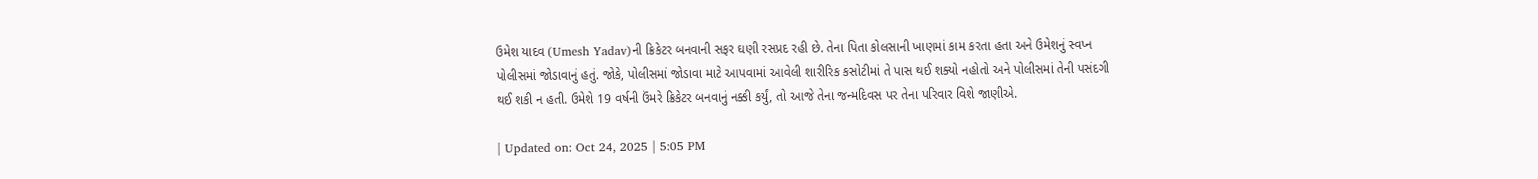ઉમેશ યાદવ (Umesh Yadav)ની ક્રિકેટર બનવાની સફર ઘણી રસપ્રદ રહી છે. તેના પિતા કોલસાની ખાણમાં કામ કરતા હતા અને ઉમેશનું સ્વપ્ન પોલીસમાં જોડાવાનું હતું. જોકે, પોલીસમાં જોડાવા માટે આપવામાં આવેલી શારીરિક કસોટીમાં તે પાસ થઈ શક્યો નહોતો અને પોલીસમાં તેની પસંદગી થઈ શકી ન હતી. ઉમેશે 19 વર્ષની ઉંમરે ક્રિકેટર બનવાનું નક્કી કર્યું, તો આજે તેના જન્મદિવસ પર તેના પરિવાર વિશે જાણીએ.

| Updated on: Oct 24, 2025 | 5:05 PM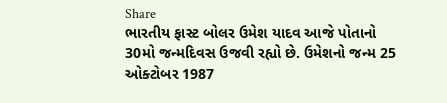Share
ભારતીય ફાસ્ટ બોલર ઉમેશ યાદવ આજે પોતાનો 30મો જન્મદિવસ ઉજવી રહ્યો છે. ઉમેશનો જન્મ 25 ઓક્ટોબર 1987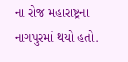ના રોજ મહારાષ્ટ્રના નાગપુરમાં થયો હતો.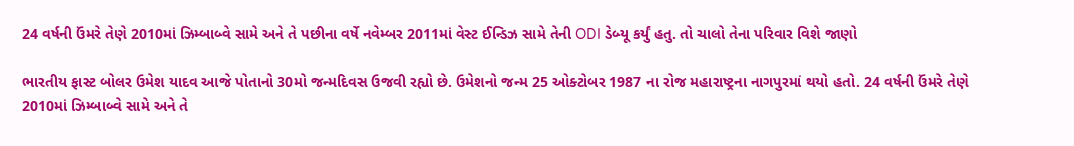24 વર્ષની ઉંમરે તેણે 2010માં ઝિમ્બાબ્વે સામે અને તે પછીના વર્ષે નવેમ્બર 2011માં વેસ્ટ ઈન્ડિઝ સામે તેની ODI ડેબ્યૂ કર્યું હતુ. તો ચાલો તેના પરિવાર વિશે જાણો

ભારતીય ફાસ્ટ બોલર ઉમેશ યાદવ આજે પોતાનો 30મો જન્મદિવસ ઉજવી રહ્યો છે. ઉમેશનો જન્મ 25 ઓક્ટોબર 1987 ના રોજ મહારાષ્ટ્રના નાગપુરમાં થયો હતો. 24 વર્ષની ઉંમરે તેણે 2010માં ઝિમ્બાબ્વે સામે અને તે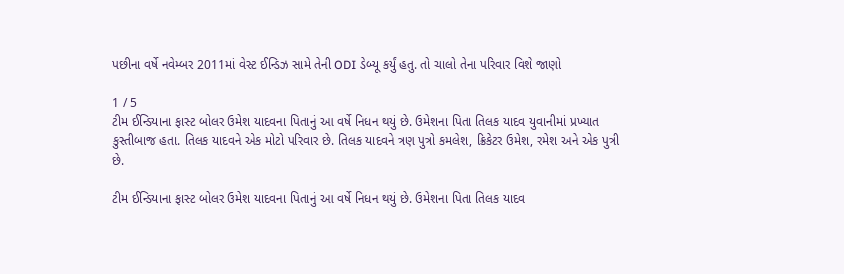પછીના વર્ષે નવેમ્બર 2011માં વેસ્ટ ઈન્ડિઝ સામે તેની ODI ડેબ્યૂ કર્યું હતુ. તો ચાલો તેના પરિવાર વિશે જાણો

1 / 5
ટીમ ઈન્ડિયાના ફાસ્ટ બોલર ઉમેશ યાદવના પિતાનું આ વર્ષે નિધન થયું છે. ઉમેશના પિતા તિલક યાદવ યુવાનીમાં પ્રખ્યાત કુસ્તીબાજ હતા. તિલક યાદવને એક મોટો પરિવાર છે. તિલક યાદવને ત્રણ પુત્રો કમલેશ, ક્રિકેટર ઉમેશ, રમેશ અને એક પુત્રી છે.

ટીમ ઈન્ડિયાના ફાસ્ટ બોલર ઉમેશ યાદવના પિતાનું આ વર્ષે નિધન થયું છે. ઉમેશના પિતા તિલક યાદવ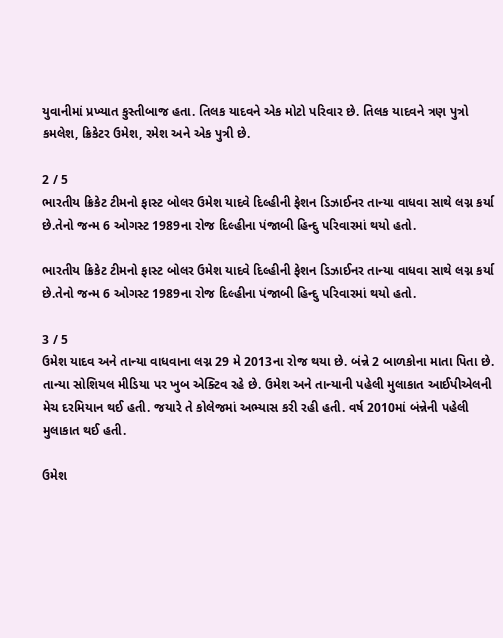યુવાનીમાં પ્રખ્યાત કુસ્તીબાજ હતા. તિલક યાદવને એક મોટો પરિવાર છે. તિલક યાદવને ત્રણ પુત્રો કમલેશ, ક્રિકેટર ઉમેશ, રમેશ અને એક પુત્રી છે.

2 / 5
ભારતીય ક્રિકેટ ટીમનો ફાસ્ટ બોલર ઉમેશ યાદવે દિલ્હીની ફેશન ડિઝાઈનર તાન્યા વાધવા સાથે લગ્ન કર્યા છે.તેનો જન્મ 6 ઓગસ્ટ 1989ના રોજ દિલ્હીના પંજાબી હિન્દુ પરિવારમાં થયો હતો.

ભારતીય ક્રિકેટ ટીમનો ફાસ્ટ બોલર ઉમેશ યાદવે દિલ્હીની ફેશન ડિઝાઈનર તાન્યા વાધવા સાથે લગ્ન કર્યા છે.તેનો જન્મ 6 ઓગસ્ટ 1989ના રોજ દિલ્હીના પંજાબી હિન્દુ પરિવારમાં થયો હતો.

3 / 5
ઉમેશ યાદવ અને તાન્યા વાધવાના લગ્ન 29 મે 2013ના રોજ થયા છે. બંન્ને 2 બાળકોના માતા પિતા છે. તાન્યા સોશિયલ મીડિયા પર ખુબ એક્ટિવ રહે છે. ઉમેશ અને તાન્યાની પહેલી મુલાકાત આઈપીએલની મેચ દરમિયાન થઈ હતી. જયારે તે કોલેજમાં અભ્યાસ કરી રહી હતી. વર્ષ 2010માં બંન્નેની પહેલી મુલાકાત થઈ હતી.

ઉમેશ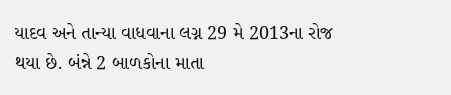યાદવ અને તાન્યા વાધવાના લગ્ન 29 મે 2013ના રોજ થયા છે. બંન્ને 2 બાળકોના માતા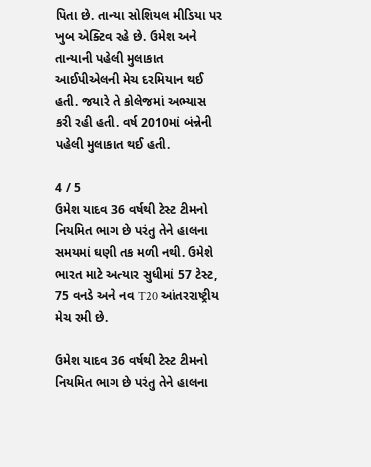પિતા છે. તાન્યા સોશિયલ મીડિયા પર ખુબ એક્ટિવ રહે છે. ઉમેશ અને તાન્યાની પહેલી મુલાકાત આઈપીએલની મેચ દરમિયાન થઈ હતી. જયારે તે કોલેજમાં અભ્યાસ કરી રહી હતી. વર્ષ 2010માં બંન્નેની પહેલી મુલાકાત થઈ હતી.

4 / 5
ઉમેશ યાદવ 36 વર્ષથી ટેસ્ટ ટીમનો નિયમિત ભાગ છે પરંતુ તેને હાલના સમયમાં ઘણી તક મળી નથી. ઉમેશે ભારત માટે અત્યાર સુધીમાં 57 ટેસ્ટ, 75 વનડે અને નવ T20 આંતરરાષ્ટ્રીય મેચ રમી છે.

ઉમેશ યાદવ 36 વર્ષથી ટેસ્ટ ટીમનો નિયમિત ભાગ છે પરંતુ તેને હાલના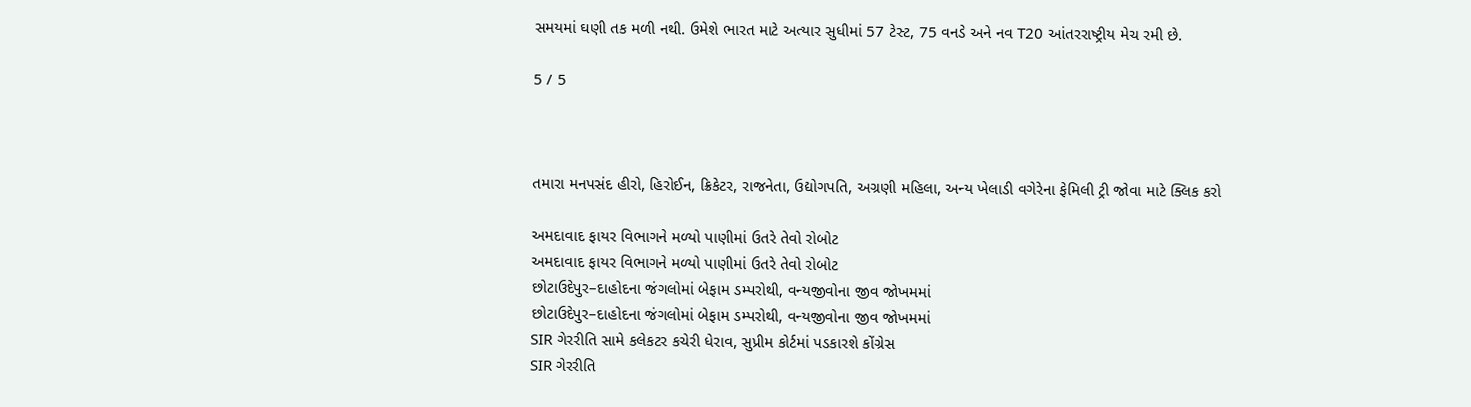સમયમાં ઘણી તક મળી નથી. ઉમેશે ભારત માટે અત્યાર સુધીમાં 57 ટેસ્ટ, 75 વનડે અને નવ T20 આંતરરાષ્ટ્રીય મેચ રમી છે.

5 / 5



તમારા મનપસંદ હીરો, હિરોઈન, ક્રિકેટર, રાજનેતા, ઉદ્યોગપતિ, અગ્રણી મહિલા, અન્ય ખેલાડી વગેરેના ફેમિલી ટ્રી જોવા માટે ક્લિક કરો

અમદાવાદ ફાયર વિભાગને મળ્યો પાણીમાં ઉતરે તેવો રોબોટ
અમદાવાદ ફાયર વિભાગને મળ્યો પાણીમાં ઉતરે તેવો રોબોટ
છોટાઉદેપુર–દાહોદના જંગલોમાં બેફામ ડમ્પરોથી, વન્યજીવોના જીવ જોખમમાં
છોટાઉદેપુર–દાહોદના જંગલોમાં બેફામ ડમ્પરોથી, વન્યજીવોના જીવ જોખમમાં
SIR ગેરરીતિ સામે કલેકટર કચેરી ધેરાવ, સુપ્રીમ કોર્ટમાં પડકારશે કોંગ્રેસ
SIR ગેરરીતિ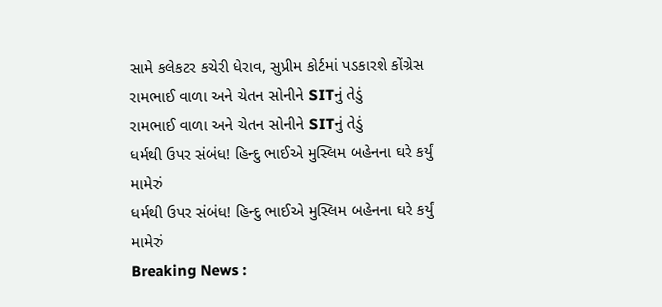સામે કલેકટર કચેરી ધેરાવ, સુપ્રીમ કોર્ટમાં પડકારશે કોંગ્રેસ
રામભાઈ વાળા અને ચેતન સોનીને SITનું તેડું
રામભાઈ વાળા અને ચેતન સોનીને SITનું તેડું
ધર્મથી ઉપર સંબંધ! હિન્દુ ભાઈએ મુસ્લિમ બહેનના ઘરે કર્યું મામેરું
ધર્મથી ઉપર સંબંધ! હિન્દુ ભાઈએ મુસ્લિમ બહેનના ઘરે કર્યું મામેરું
Breaking News :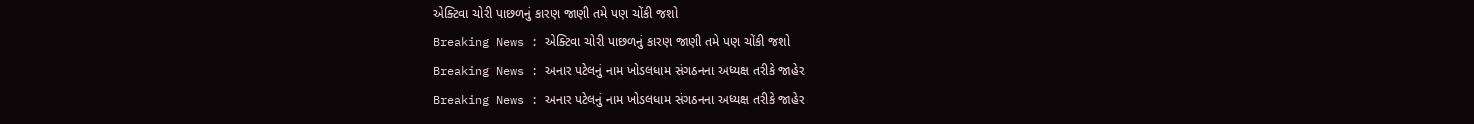એક્ટિવા ચોરી પાછળનું કારણ જાણી તમે પણ ચોંકી જશો
Breaking News : એક્ટિવા ચોરી પાછળનું કારણ જાણી તમે પણ ચોંકી જશો
Breaking News : અનાર પટેલનું નામ ખોડલધામ સંગઠનના અધ્યક્ષ તરીકે જાહેર
Breaking News : અનાર પટેલનું નામ ખોડલધામ સંગઠનના અધ્યક્ષ તરીકે જાહેર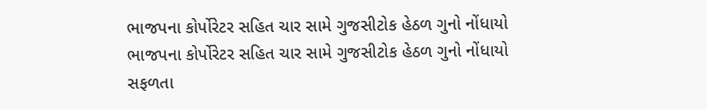ભાજપના કોર્પોરેટર સહિત ચાર સામે ગુજસીટોક હેઠળ ગુનો નોંધાયો
ભાજપના કોર્પોરેટર સહિત ચાર સામે ગુજસીટોક હેઠળ ગુનો નોંધાયો
સફળતા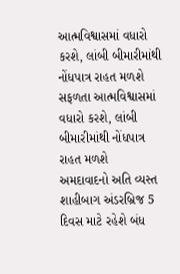આત્મવિશ્વાસમાં વધારો કરશે, લાંબી બીમારીમાંથી નોંધપાત્ર રાહત મળશે
સફળતા આત્મવિશ્વાસમાં વધારો કરશે, લાંબી બીમારીમાંથી નોંધપાત્ર રાહત મળશે
અમદાવાદનો અતિ વ્યસ્ત શાહીબાગ અંડરબ્રિજ 5 દિવસ માટે રહેશે બંધ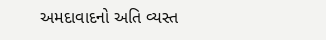અમદાવાદનો અતિ વ્યસ્ત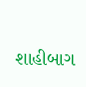શાહીબાગ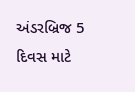અંડરબ્રિજ 5 દિવસ માટે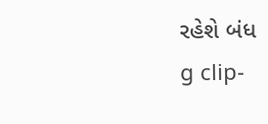રહેશે બંધ
g clip-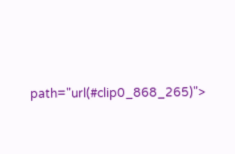path="url(#clip0_868_265)">